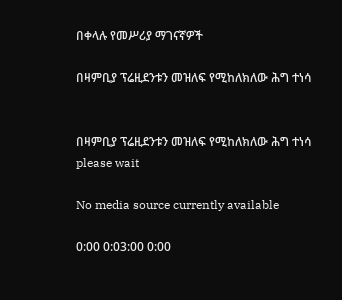በቀላሉ የመሥሪያ ማገናኛዎች

በዛምቢያ ፕሬዚደንቱን መዝለፍ የሚከለክለው ሕግ ተነሳ


በዛምቢያ ፕሬዚደንቱን መዝለፍ የሚከለክለው ሕግ ተነሳ
please wait

No media source currently available

0:00 0:03:00 0:00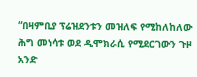“በዛምቢያ ፕሬዝደንቱን መዝለፍ የሚከለከለው ሕግ መነሳቱ ወደ ዲሞክራሲ የሚደርገውን ጉዞ አንድ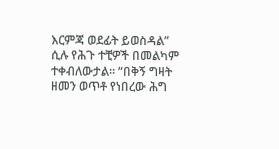እርምጃ ወደፊት ይወስዳል” ሲሉ የሕጉ ተቺዎች በመልካም ተቀብለውታል። “በቅኝ ግዛት ዘመን ወጥቶ የነበረው ሕግ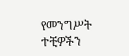የመንግሥት ተቺዎችን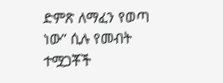ድምጽ ለማፈን የወጣ ነው” ሲሉ የመብት ተሟጋቾች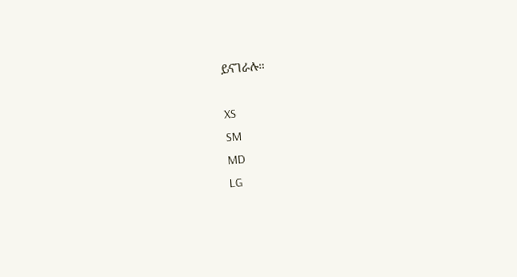ይናገራሉ።

XS
SM
MD
LG